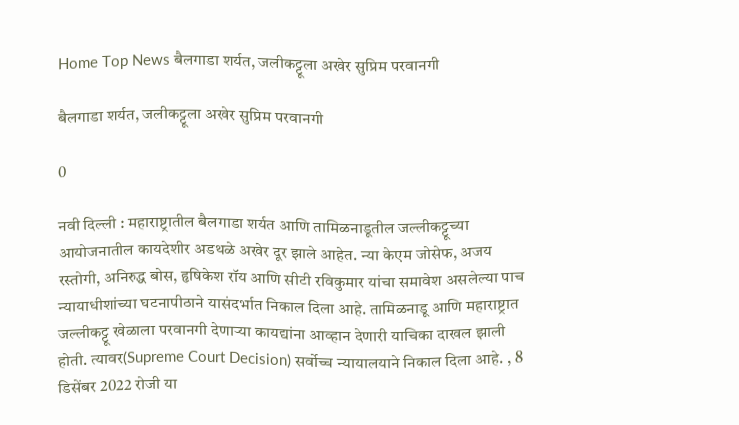Home Top News बैलगाडा शर्यत, जलीकट्टूला अखेर सुप्रिम परवानगी

बैलगाडा शर्यत, जलीकट्टूला अखेर सुप्रिम परवानगी

0

नवी दिल्ली : महाराष्ट्रातील बैलगाडा शर्यत आणि तामिळनाडूतील जल्लीकट्टूच्या आयोजनातील कायदेशीर अडथळे अखेर दूर झाले आहेत. न्या केएम जोसेफ, अजय रस्तोगी, अनिरुद्ध बोस, हृषिकेश रॉय आणि सीटी रविकुमार यांचा समावेश असलेल्या पाच न्यायाधीशांच्या घटनापीठाने यासंदर्भात निकाल दिला आहे. तामिळनाडू आणि महाराष्ट्रात जल्लीकट्टू खेळाला परवानगी देणाऱ्या कायद्यांना आव्हान देणारी याचिका दाखल झाली होती. त्यावर(Supreme Court Decision) सर्वोच्च न्यायालयाने निकाल दिला आहे. , 8 डिसेंबर 2022 रोजी या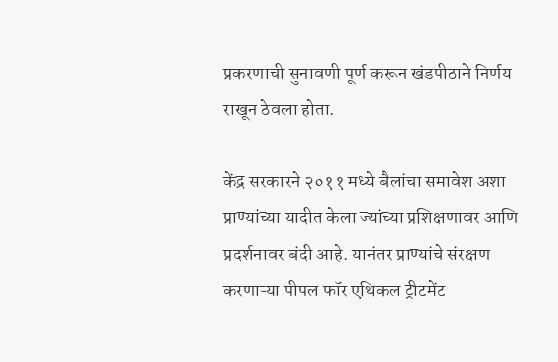प्रकरणाची सुनावणी पूर्ण करून खंडपीठाने निर्णय राखून ठेवला होता.

केंद्र सरकारने २०११ मध्ये बैलांचा समावेश अशा प्राण्यांच्या यादीत केला ज्यांच्या प्रशिक्षणावर आणि प्रदर्शनावर बंदी आहे. यानंतर प्राण्यांचे संरक्षण करणाऱ्या पीपल फॉर एथिकल ट्रीटमेंट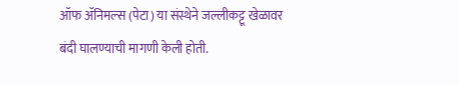ऑफ ॲनिमल्स (पेटा) या संस्थेने जल्लीकट्टू खेळावर बंदी घालण्याची मागणी केली होती.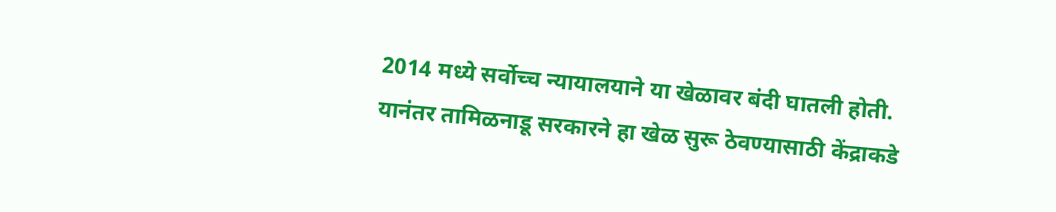2014 मध्ये सर्वोच्च न्यायालयाने या खेळावर बंदी घातली होती. यानंतर तामिळनाडू सरकारने हा खेळ सुरू ठेवण्यासाठी केंद्राकडे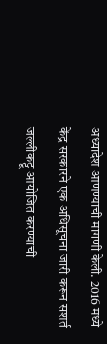अध्यादेश आणण्याची मागणी केली. 2016 मध्ये केंद्र सरकारने एक अधिसूचना जारी करून सशर्त जल्लीकट्टू आयोजित करण्याची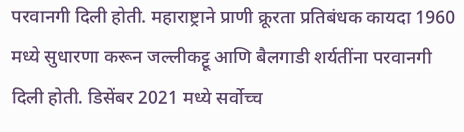परवानगी दिली होती. महाराष्ट्राने प्राणी क्रूरता प्रतिबंधक कायदा 1960 मध्ये सुधारणा करून जल्लीकट्टू आणि बैलगाडी शर्यतींना परवानगी दिली होती. डिसेंबर 2021 मध्ये सर्वोच्च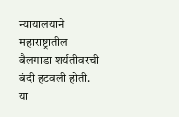न्यायालयाने महाराष्ट्रातील बैलगाडा शर्यतीवरची बंदी हटवली होती. या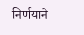निर्णयाने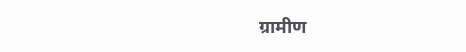ग्रामीण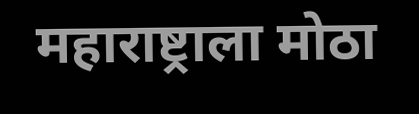महाराष्ट्राला मोठा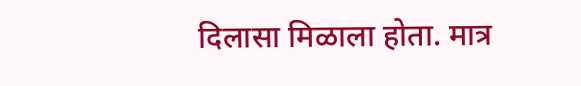दिलासा मिळाला होता. मात्र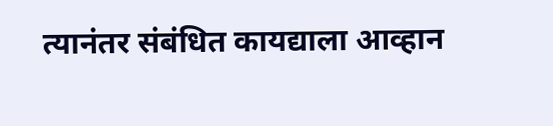त्यानंतर संबंधित कायद्याला आव्हान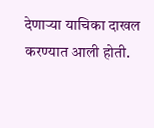देणाऱ्या याचिका दाखल करण्यात आली होती.